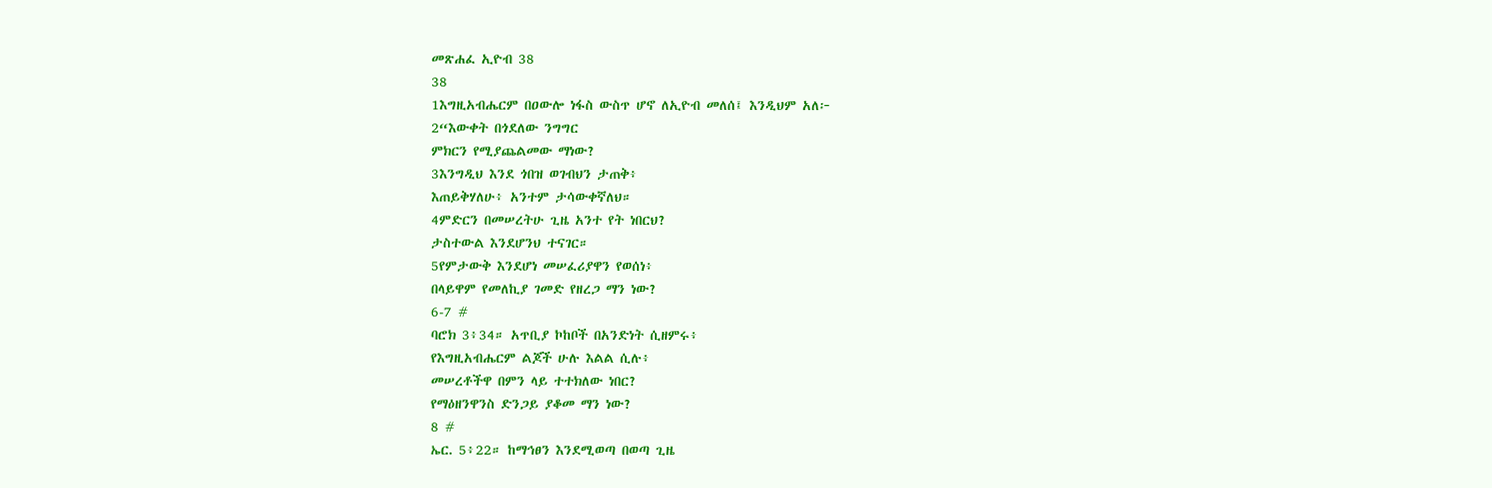መጽሐፈ ኢዮብ 38
38
1እግዚአብሔርም በዐውሎ ነፋስ ውስጥ ሆኖ ለኢዮብ መለሰ፤ እንዲህም አለ፦
2“እውቀት በጎደለው ንግግር
ምክርን የሚያጨልመው ማነው?
3እንግዲህ እንደ ጎበዝ ወገብህን ታጠቅ፥
እጠይቅሃለሁ፥ አንተም ታሳውቀኛለህ።
4ምድርን በመሠረትሁ ጊዜ አንተ የት ነበርህ?
ታስተውል እንደሆንህ ተናገር።
5የምታውቅ እንደሆነ መሠፈሪያዋን የወሰነ፥
በላይዋም የመለኪያ ገመድ የዘረጋ ማን ነው?
6-7 #
ባሮክ 3፥34። አጥቢያ ኮከቦች በአንድነት ሲዘምሩ፥
የእግዚአብሔርም ልጆች ሁሉ እልል ሲሉ፥
መሠረቶችዋ በምን ላይ ተተክለው ነበር?
የማዕዘንዋንስ ድንጋይ ያቆመ ማን ነው?
8 #
ኤር. 5፥22። ከማኅፀን እንደሚወጣ በወጣ ጊዜ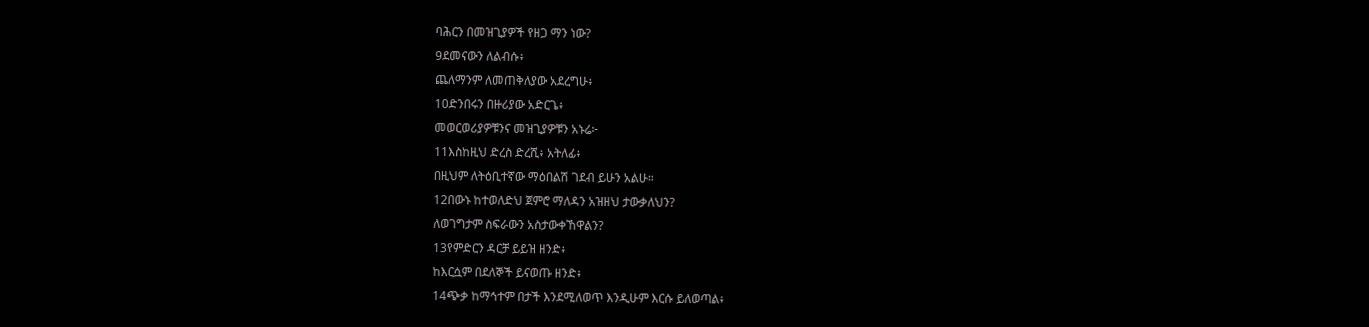ባሕርን በመዝጊያዎች የዘጋ ማን ነው?
9ደመናውን ለልብሱ፥
ጨለማንም ለመጠቅለያው አደረግሁ፥
10ድንበሩን በዙሪያው አድርጌ፥
መወርወሪያዎቹንና መዝጊያዎቹን አኑሬ፦
11እስከዚህ ድረስ ድረሺ፥ አትለፊ፥
በዚህም ለትዕቢተኛው ማዕበልሽ ገደብ ይሁን አልሁ።
12በውኑ ከተወለድህ ጀምሮ ማለዳን አዝዘህ ታውቃለህን?
ለወገግታም ስፍራውን አስታውቀኸዋልን?
13የምድርን ዳርቻ ይይዝ ዘንድ፥
ከእርሷም በደለኞች ይናወጡ ዘንድ፥
14ጭቃ ከማኅተም በታች እንደሚለወጥ እንዲሁም እርሱ ይለወጣል፥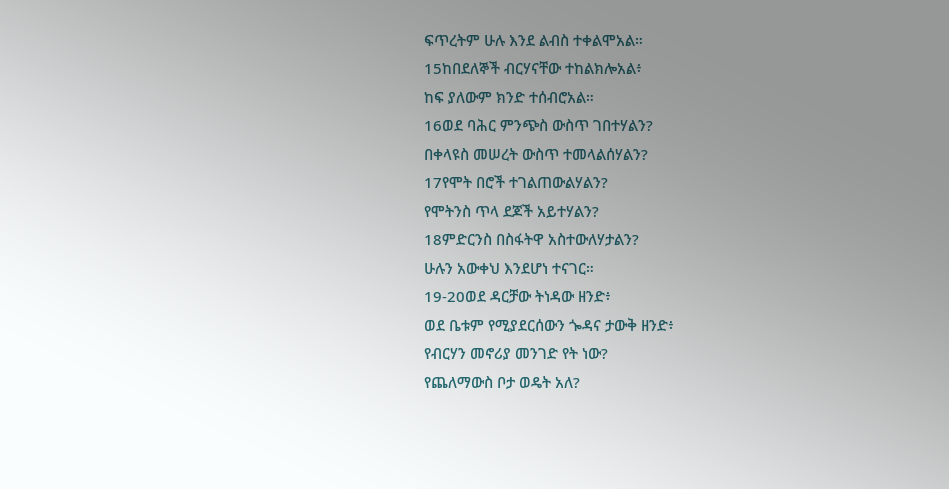ፍጥረትም ሁሉ እንደ ልብስ ተቀልሞአል።
15ከበደለኞች ብርሃናቸው ተከልክሎአል፥
ከፍ ያለውም ክንድ ተሰብሮአል።
16ወደ ባሕር ምንጭስ ውስጥ ገበተሃልን?
በቀላዩስ መሠረት ውስጥ ተመላልሰሃልን?
17የሞት በሮች ተገልጠውልሃልን?
የሞትንስ ጥላ ደጆች አይተሃልን?
18ምድርንስ በስፋትዋ አስተውለሃታልን?
ሁሉን አውቀህ እንደሆነ ተናገር።
19-20ወደ ዳርቻው ትነዳው ዘንድ፥
ወደ ቤቱም የሚያደርሰውን ጐዳና ታውቅ ዘንድ፥
የብርሃን መኖሪያ መንገድ የት ነው?
የጨለማውስ ቦታ ወዴት አለ?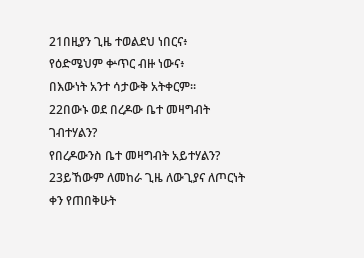21በዚያን ጊዜ ተወልደህ ነበርና፥
የዕድሜህም ቍጥር ብዙ ነውና፥
በእውነት አንተ ሳታውቅ አትቀርም።
22በውኑ ወደ በረዶው ቤተ መዛግብት ገብተሃልን?
የበረዶውንስ ቤተ መዛግብት አይተሃልን?
23ይኸውም ለመከራ ጊዜ ለውጊያና ለጦርነት ቀን የጠበቅሁት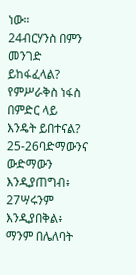ነው።
24ብርሃንስ በምን መንገድ ይከፋፈላል?
የምሥራቅስ ነፋስ በምድር ላይ እንዴት ይበተናል?
25-26ባድማውንና ውድማውን እንዲያጠግብ፥
27ሣሩንም እንዲያበቅል፥
ማንም በሌለባት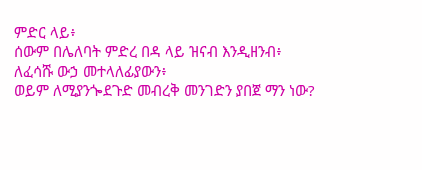ምድር ላይ፥
ሰውም በሌለባት ምድረ በዳ ላይ ዝናብ እንዲዘንብ፥
ለፈሳሹ ውኃ መተላለፊያውን፥
ወይም ለሚያንጐደጉድ መብረቅ መንገድን ያበጀ ማን ነው?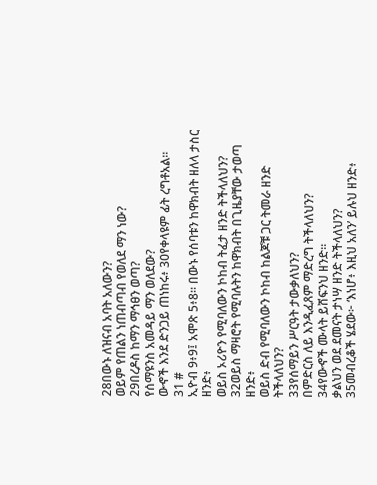28በውኑ ለዝናብ አባት አለውን?
ወይም የጠልን ነጠብጣብ የወለደ ማን ነው?
29በረዶስ ከማን ማኅፀን ወጣ?
የሰማዩንስ አመዳይ ማን ወለደው?
ውኆች እንደ ድንጋይ ጠነከሩ፥ 30የቀላዩም ፊት ረግቶአል።
31 #
ኢዮብ 9፥9፤ አሞጽ 5፥8። በውኑ የሰባቱን ከዋክብት ዘለላ ታስር ዘንድ፥
ወይስ ኦሪዮን የሚባለውን ኮከብ ትፈታ ዘንድ ትችላለህን?
32ወይስ ማዛሮት የሚባሉትን ከዋክብት በጊዜያቸው ታወጣ ዘንድ፥
ወይስ ድብ የሚባለውን ኮከብ ከልጆቹ ጋር ትመራ ዘንድ ትችላለህን?
33የሰማይን ሥርዓት ታውቃለህን?
በምድርስ ለይ እንዲፈጸም ማድረግ ትችላለህን?
34የውኆች ሙላት ይሸፍንህ ዘንድ።
ቃልህን ወደ ደመናት ታነሣ ዘንድ ትችላለህን?
35መብረቆች ሄደው፦ ‘እነሆ፥ እዚህ አለን’ ይሉህ ዘንድ፥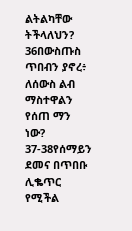ልትልካቸው ትችላለህን?
36በውስጡስ ጥበብን ያኖረ፥
ለሰውስ ልብ ማስተዋልን የሰጠ ማን ነው?
37-38የሰማይን ደመና በጥበቡ ሊቈጥር የሚችል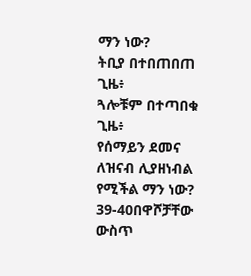ማን ነው?
ትቢያ በተበጠበጠ ጊዜ፥
ጓሎቹም በተጣበቁ ጊዜ፥
የሰማይን ደመና ለዝናብ ሊያዘነብል የሚችል ማን ነው?
39-40በዋሾቻቸው ውስጥ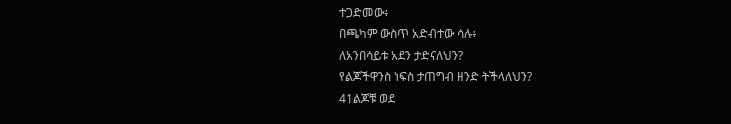ተጋድመው፥
በጫካም ውስጥ አድብተው ሳሉ፥
ለአንበሳይቱ አደን ታድናለህን?
የልጆችዋንስ ነፍስ ታጠግብ ዘንድ ትችላለህን?
41ልጆቹ ወደ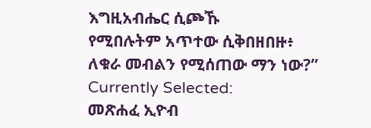እግዚአብሔር ሲጮኹ
የሚበሉትም አጥተው ሲቅበዘበዙ፥
ለቁራ መብልን የሚሰጠው ማን ነው?”
Currently Selected:
መጽሐፈ ኢዮብ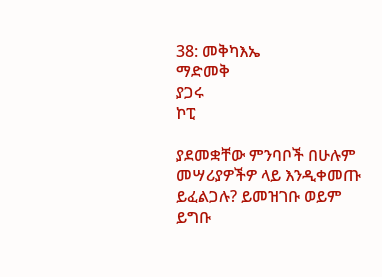38: መቅካእኤ
ማድመቅ
ያጋሩ
ኮፒ

ያደመቋቸው ምንባቦች በሁሉም መሣሪያዎችዎ ላይ እንዲቀመጡ ይፈልጋሉ? ይመዝገቡ ወይም ይግቡ